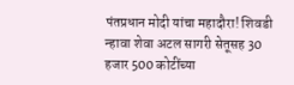पंतप्रधान मोदी यांचा महादौरा! शिवडी न्हावा शेवा अटल सागरी सेतूसह 30 हजार 500 कोटींच्या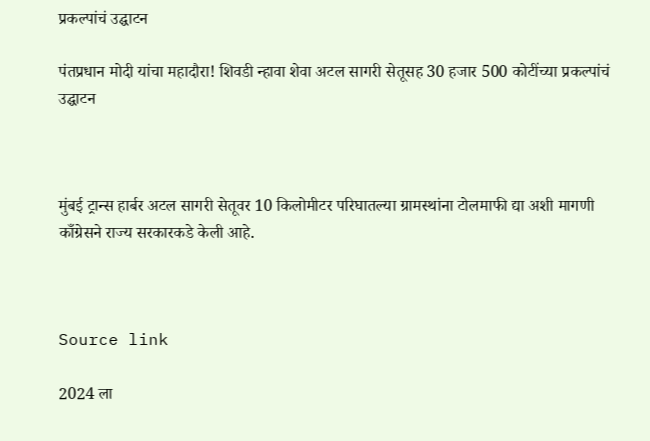प्रकल्पांचं उद्घाटन

पंतप्रधान मोदी यांचा महादौरा! शिवडी न्हावा शेवा अटल सागरी सेतूसह 30 हजार 500 कोटींच्या प्रकल्पांचं उद्घाटन



मुंबई ट्रान्स हार्बर अटल सागरी सेतूवर 10 किलोमीटर परिघातल्या ग्रामस्थांना टोलमाफी द्या अशी मागणी काँग्रेसने राज्य सरकारकडे केली आहे.



Source link

2024 ला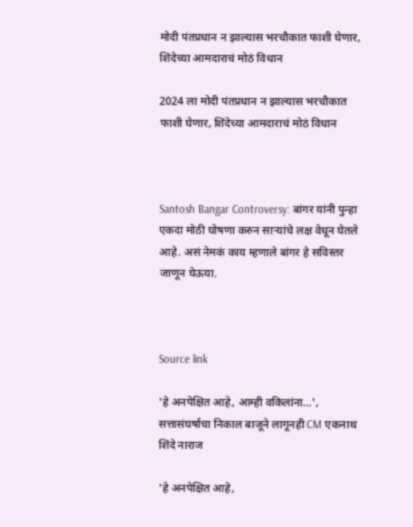मोदी पंतप्रधान न झाल्यास भरचौकात फाशी घेणार, शिंदेच्या आमदाराचं मोठं विधान

2024 ला मोदी पंतप्रधान न झाल्यास भरचौकात फाशी घेणार, शिंदेच्या आमदाराचं मोठं विधान



Santosh Bangar Controversy: बांगर यांनी पुन्हा एकदा मोठी घोषणा करुन साऱ्यांचे लक्ष वेधून घेतले आहे. असं नेमकं काय म्हणाले बांगर हे सविस्तर जाणून घेऊया.



Source link

'हे अनपेक्षित आहे, आम्ही वकिलांना…', सत्तासंघर्षाचा निकाल बाजूने लागूनही CM एकनाथ शिंदे नाराज

'हे अनपेक्षित आहे,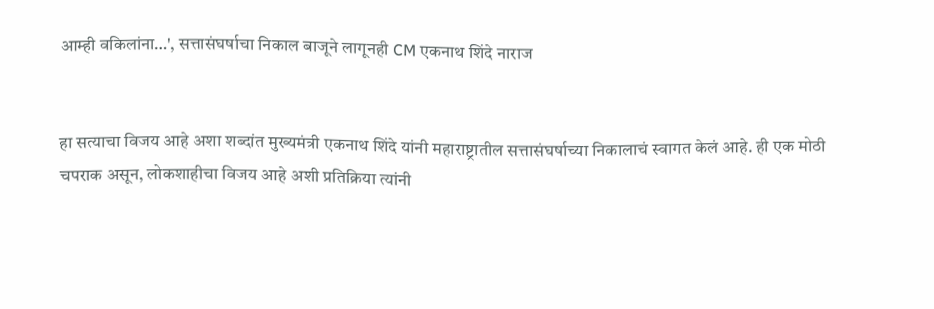आम्ही वकिलांना…', सत्तासंघर्षाचा निकाल बाजूने लागूनही CM एकनाथ शिंदे नाराज


हा सत्याचा विजय आहे अशा शब्दांत मुख्यमंत्री एकनाथ शिंदे यांनी महाराष्ट्रातील सत्तासंघर्षाच्या निकालाचं स्वागत केलं आहे. ही एक मोठी चपराक असून, लोकशाहीचा विजय आहे अशी प्रतिक्रिया त्यांनी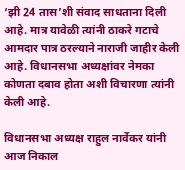‘झी 24 तास’शी संवाद साधताना दिली आहे. मात्र यावेळी त्यांनी ठाकरे गटाचे आमदार पात्र ठरल्याने नाराजी जाहीर केली आहे. विधानसभा अध्यक्षांवर नेमका कोणता दबाव होता अशी विचारणा त्यांनी केली आहे.

विधानसभा अध्यक्ष राहुल नार्वेकर यांनी आज निकाल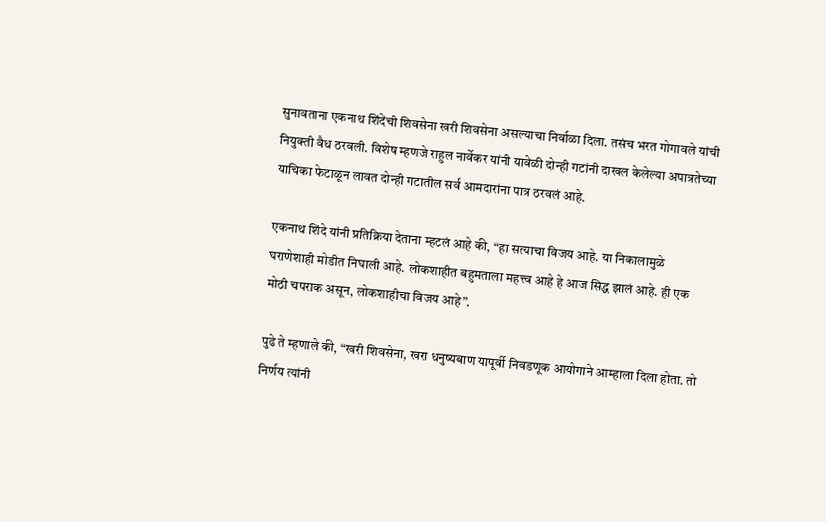सुनावताना एकनाथ शिंदेंची शिवसेना खरी शिवसेना असल्याचा निर्वाळा दिला. तसंच भरत गोगावले यांची नियुक्ती वैध ठरवली. विशेष म्हणजे राहुल नार्वेकर यांनी यावेळी दोन्ही गटांनी दाखल केलेल्या अपात्रतेच्या याचिका फेटाळून लावत दोन्ही गटातील सर्व आमदारांना पात्र ठरवलं आहे.

एकनाथ शिंदे यांनी प्रतिक्रिया देताना म्हटलं आहे की, “हा सत्याचा विजय आहे. या निकालामुळे घराणेशाही मोडीत निघाली आहे. लोकशाहीत बहुमताला महत्त्व आहे हे आज सिद्ध झालं आहे. ही एक मोठी चपराक असून, लोकशाहीचा विजय आहे”.

पुढे ते म्हणाले की, “खरी शिवसेना, खरा धनुष्यबाण यापूर्वी निवडणूक आयोगाने आम्हाला दिला होता. तो निर्णय त्यांनी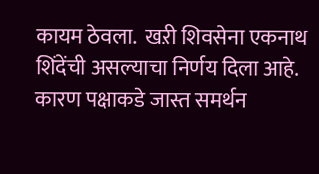कायम ठेवला.  खऱी शिवसेना एकनाथ शिंदेंची असल्याचा निर्णय दिला आहे. कारण पक्षाकडे जास्त समर्थन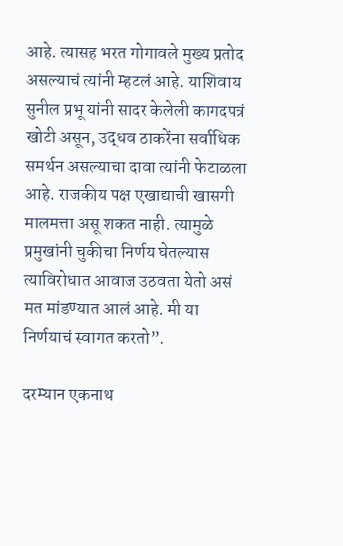आहे. त्यासह भरत गोगावले मुख्य प्रतोद असल्याचं त्यांनी म्हटलं आहे. याशिवाय सुनील प्रभू यांनी सादर केलेली कागदपत्रं खोटी असून, उद्धव ठाकरेंना सर्वाधिक समर्थन असल्याचा दावा त्यांनी फेटाळला आहे. राजकीय पक्ष एखाद्याची खासगी मालमत्ता असू शकत नाही. त्यामुळे प्रमुखांनी चुकीचा निर्णय घेतल्यास त्याविरोधात आवाज उठवता येतो असं मत मांडण्यात आलं आहे. मी या निर्णयाचं स्वागत करतो”.

दरम्यान एकनाथ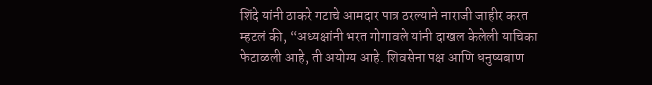शिंदे यांनी ठाकरे गटाचे आमदार पात्र ठरल्याने नाराजी जाहीर करत म्हटलं की, “अध्यक्षांनी भरत गोगावले यांनी दाखल केलेली याचिका फेटाळली आहे, ती अयोग्य आहे. शिवसेना पक्ष आणि धनुष्यबाण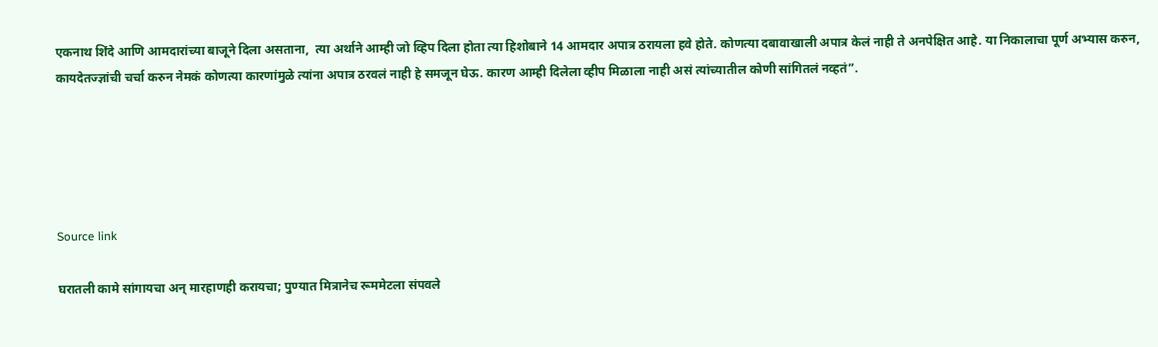एकनाथ शिंदे आणि आमदारांच्या बाजूने दिला असताना,  त्या अर्थाने आम्ही जो व्हिप दिला होता त्या हिशोबाने 14 आमदार अपात्र ठरायला हवे होते. कोणत्या दबावाखाली अपात्र केलं नाही ते अनपेक्षित आहे. या निकालाचा पूर्ण अभ्यास करुन, कायदेतज्ज्ञांची चर्चा करुन नेमकं कोणत्या कारणांमुळे त्यांना अपात्र ठरवलं नाही हे समजून घेऊ. कारण आम्ही दिलेला व्हीप मिळाला नाही असं त्यांच्यातील कोणी सांगितलं नव्हतं”.





Source link

घरातली कामे सांगायचा अन् मारहाणही करायचा; पुण्यात मित्रानेच रूममेटला संपवले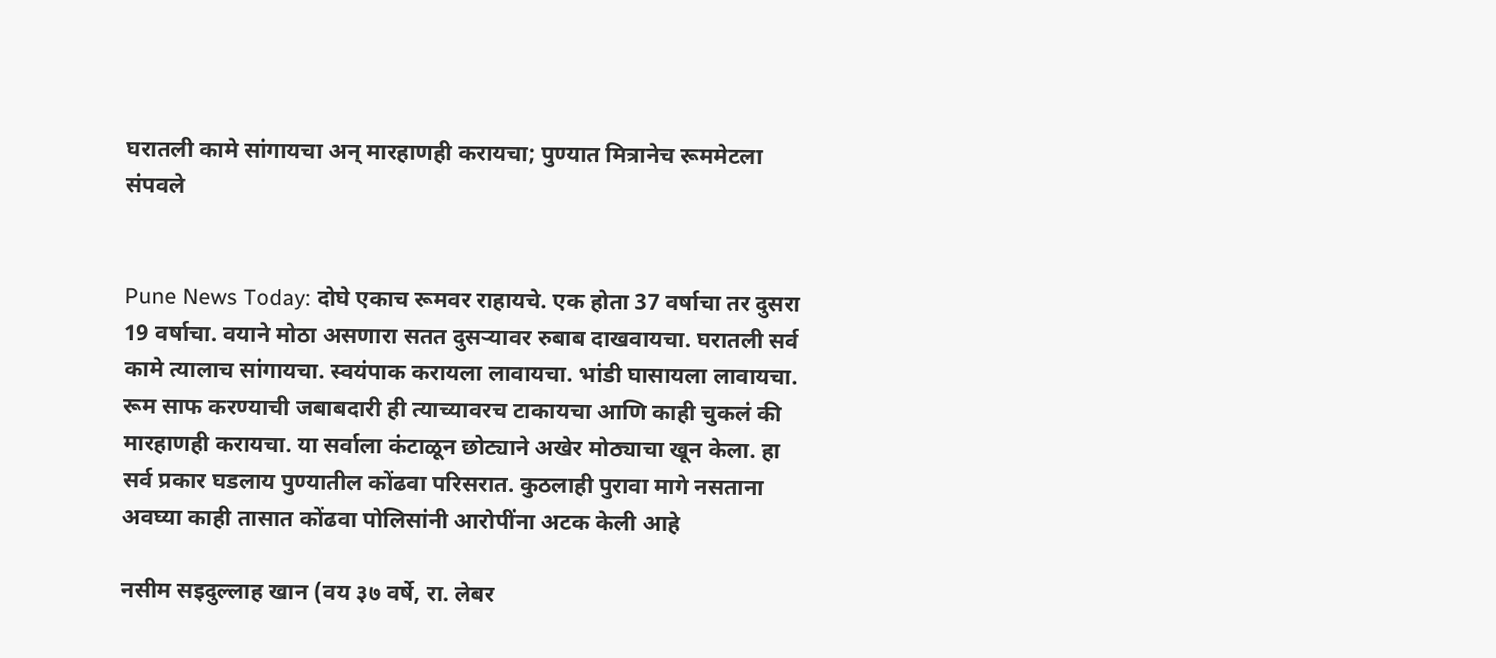घरातली कामे सांगायचा अन् मारहाणही करायचा; पुण्यात मित्रानेच रूममेटला संपवले


Pune News Today: दोघे एकाच रूमवर राहायचे. एक होता 37 वर्षाचा तर दुसरा 19 वर्षाचा. वयाने मोठा असणारा सतत दुसऱ्यावर रुबाब दाखवायचा. घरातली सर्व कामे त्यालाच सांगायचा. स्वयंपाक करायला लावायचा. भांडी घासायला लावायचा. रूम साफ करण्याची जबाबदारी ही त्याच्यावरच टाकायचा आणि काही चुकलं की मारहाणही करायचा. या सर्वाला कंटाळून छोट्याने अखेर मोठ्याचा खून केला. हा सर्व प्रकार घडलाय पुण्यातील कोंढवा परिसरात. कुठलाही पुरावा मागे नसताना अवघ्या काही तासात कोंढवा पोलिसांनी आरोपींना अटक केली आहे

नसीम सइदुल्लाह खान (वय ३७ वर्षे, रा. लेबर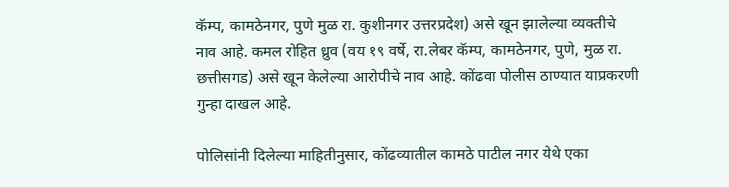कॅम्प, कामठेनगर, पुणे मुळ रा. कुशीनगर उत्तरप्रदेश) असे खून झालेल्या व्यक्तीचे नाव आहे. कमल रोहित ध्रुव (वय १९ वर्षे, रा.लेबर कॅम्प, कामठेनगर, पुणे, मुळ रा. छत्तीसगड) असे खून केलेल्या आरोपीचे नाव आहे. कोंढवा पोलीस ठाण्यात याप्रकरणी गुन्हा दाखल आहे.

पोलिसांनी दिलेल्या माहितीनुसार, कोंढव्यातील कामठे पाटील नगर येथे एका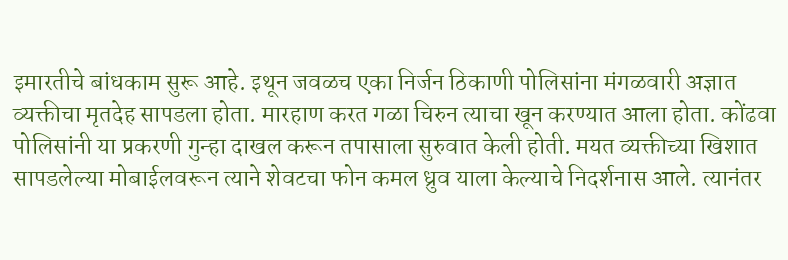इमारतीचे बांधकाम सुरू आहे. इथून जवळच एका निर्जन ठिकाणी पोलिसांना मंगळवारी अज्ञात व्यक्तीचा मृतदेह सापडला होता. मारहाण करत गळा चिरुन त्याचा खून करण्यात आला होता. कोंढवा पोलिसांनी या प्रकरणी गुन्हा दाखल करून तपासाला सुरुवात केली होती. मयत व्यक्तीच्या खिशात सापडलेल्या मोबाईलवरून त्याने शेवटचा फोन कमल ध्रुव याला केल्याचे निदर्शनास आले. त्यानंतर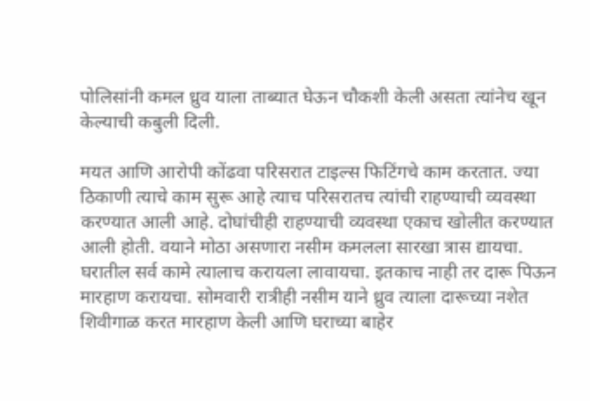पोलिसांनी कमल ध्रुव याला ताब्यात घेऊन चौकशी केली असता त्यांनेच खून केल्याची कबुली दिली.

मयत आणि आरोपी कोंढवा परिसरात टाइल्स फिटिंगचे काम करतात. ज्या ठिकाणी त्याचे काम सुरू आहे त्याच परिसरातच त्यांची राहण्याची व्यवस्था करण्यात आली आहे. दोघांचीही राहण्याची व्यवस्था एकाच खोलीत करण्यात आली होती. वयाने मोठा असणारा नसीम कमलला सारखा त्रास द्यायचा. घरातील सर्व कामे त्यालाच करायला लावायचा. इतकाच नाही तर दारू पिऊन मारहाण करायचा. सोमवारी रात्रीही नसीम याने ध्रुव त्याला दारूच्या नशेत शिवीगाळ करत मारहाण केली आणि घराच्या बाहेर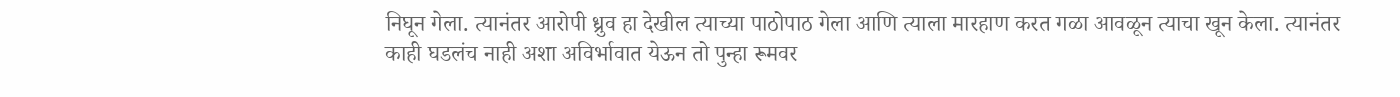निघून गेला. त्यानंतर आरोपी ध्रुव हा देखील त्याच्या पाठोपाठ गेला आणि त्याला मारहाण करत गळा आवळून त्याचा खून केला. त्यानंतर काही घडलंच नाही अशा अविर्भावात येऊन तो पुन्हा रूमवर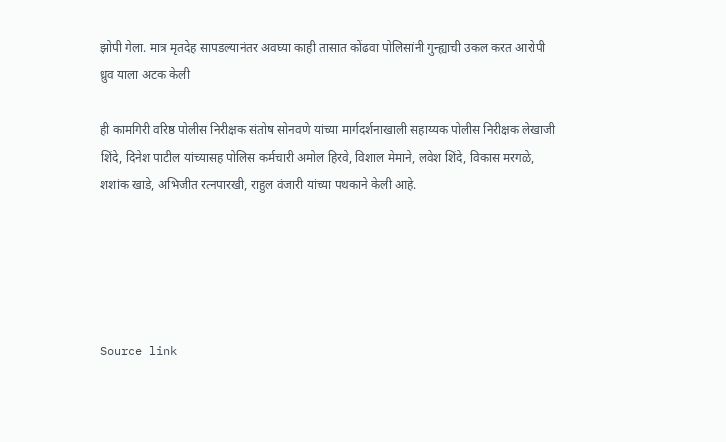झोपी गेला. मात्र मृतदेह सापडल्यानंतर अवघ्या काही तासात कोंढवा पोलिसांनी गुन्ह्याची उकल करत आरोपी ध्रुव याला अटक केली

ही कामगिरी वरिष्ठ पोलीस निरीक्षक संतोष सोनवणे यांच्या मार्गदर्शनाखाली सहाय्यक पोलीस निरीक्षक लेखाजी शिंदे, दिनेश पाटील यांच्यासह पोलिस कर्मचारी अमोल हिरवे, विशाल मेमाने, लवेश शिंदे, विकास मरगळे, शशांक खाडे, अभिजीत रत्नपारखी, राहुल वंजारी यांच्या पथकाने केली आहे.





Source link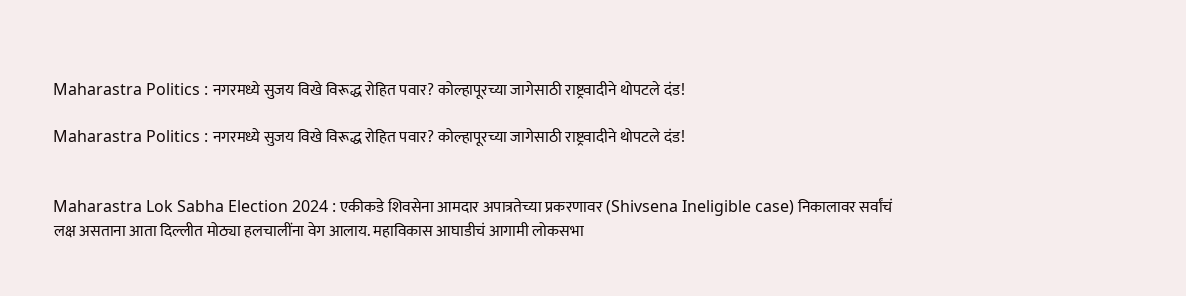Maharastra Politics : नगरमध्ये सुजय विखे विरूद्ध रोहित पवार? कोल्हापूरच्या जागेसाठी राष्ट्रवादीने थोपटले दंड!

Maharastra Politics : नगरमध्ये सुजय विखे विरूद्ध रोहित पवार? कोल्हापूरच्या जागेसाठी राष्ट्रवादीने थोपटले दंड!


Maharastra Lok Sabha Election 2024 : एकीकडे शिवसेना आमदार अपात्रतेच्या प्रकरणावर (Shivsena Ineligible case) निकालावर सर्वांचं लक्ष असताना आता दिल्लीत मोठ्या हलचालींना वेग आलाय. महाविकास आघाडीचं आगामी लोकसभा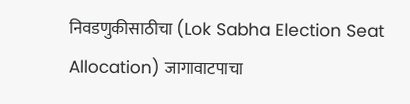निवडणुकीसाठीचा (Lok Sabha Election Seat Allocation) जागावाटपाचा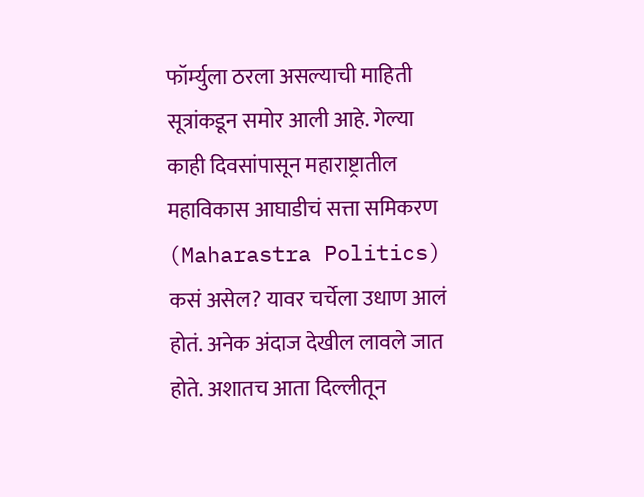फॉर्म्युला ठरला असल्याची माहिती सूत्रांकडून समोर आली आहे. गेल्या काही दिवसांपासून महाराष्ट्रातील महाविकास आघाडीचं सत्ता समिकरण (Maharastra Politics) कसं असेल? यावर चर्चेला उधाण आलं होतं. अनेक अंदाज देखील लावले जात होते. अशातच आता दिल्लीतून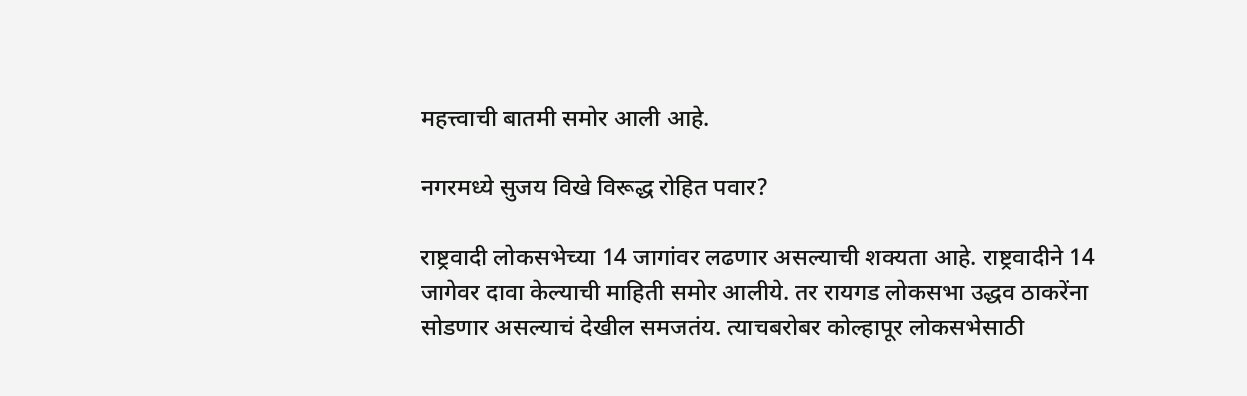महत्त्वाची बातमी समोर आली आहे.

नगरमध्ये सुजय विखे विरूद्ध रोहित पवार?

राष्ट्रवादी लोकसभेच्या 14 जागांवर लढणार असल्याची शक्यता आहे. राष्ट्रवादीने 14 जागेवर दावा केल्याची माहिती समोर आलीये. तर रायगड लोकसभा उद्धव ठाकरेंना सोडणार असल्याचं देखील समजतंय. त्याचबरोबर कोल्हापूर लोकसभेसाठी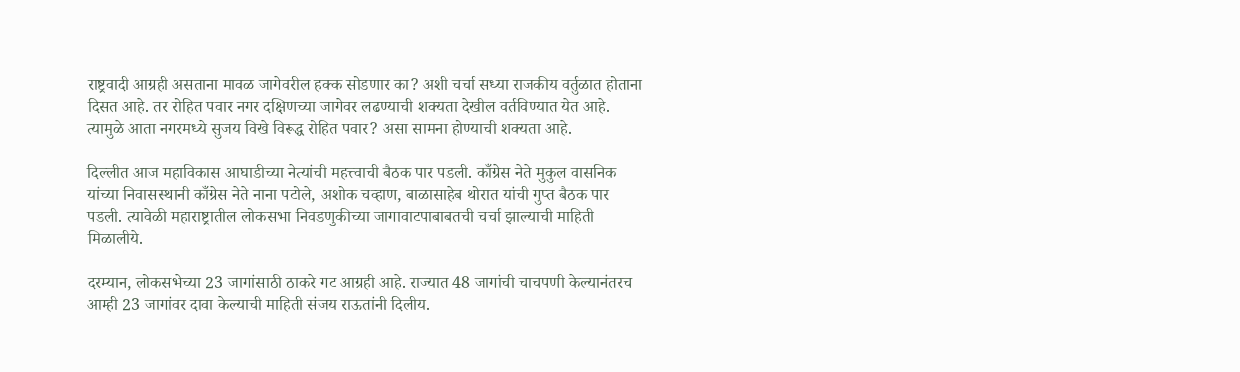राष्ट्रवादी आग्रही असताना मावळ जागेवरील हक्क सोडणार का? अशी चर्चा सध्या राजकीय वर्तुळात होताना दिसत आहे. तर रोहित पवार नगर दक्षिणच्या जागेवर लढण्याची शक्यता देखील वर्तविण्यात येत आहे. त्यामुळे आता नगरमध्ये सुजय विखे विरूद्ध रोहित पवार? असा सामना होण्याची शक्यता आहे.

दिल्लीत आज महाविकास आघाडीच्या नेत्यांची महत्त्वाची बैठक पार पडली. काँग्रेस नेते मुकुल वासनिक यांच्या निवासस्थानी काँग्रेस नेते नाना पटोले, अशोक चव्हाण, बाळासाहेब थोरात यांची गुप्त बैठक पार पडली. त्यावेळी महाराष्ट्रातील लोकसभा निवडणुकीच्या जागावाटपाबाबतची चर्चा झाल्याची माहिती मिळालीये.

दरम्यान, लोकसभेच्या 23 जागांसाठी ठाकरे गट आग्रही आहे. राज्यात 48 जागांची चाचपणी केल्यानंतरच आम्ही 23 जागांवर दावा केल्याची माहिती संजय राऊतांनी दिलीय.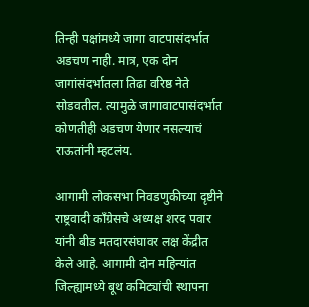तिन्ही पक्षांमध्ये जागा वाटपासंदर्भात अडचण नाही. मात्र, एक दोन जागांसंदर्भातला तिढा वरिष्ठ नेते सोडवतील. त्यामुळे जागावाटपासंदर्भात कोणतीही अडचण येणार नसल्याचं राऊतांनी म्हटलंय.

आगामी लोकसभा निवडणुकीच्या दृष्टीने राष्ट्रवादी काँग्रेसचे अध्यक्ष शरद पवार यांनी बीड मतदारसंघावर लक्ष केंद्रीत केले आहे. आगामी दोन महिन्यांत जिल्ह्यामध्ये बूथ कमिट्यांची स्थापना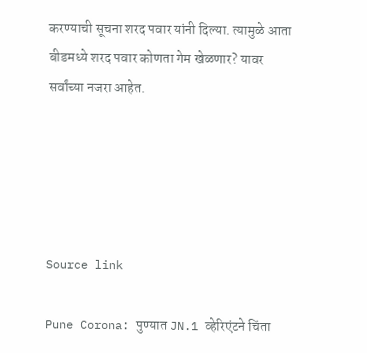करण्याची सूचना शरद पवार यांनी दिल्या. त्यामुळे आता बीडमध्ये शरद पवार कोणता गेम खेळणार? यावर सर्वांच्या नजरा आहेत.





Source link

Pune Corona: पुण्यात JN.1 व्हेरिएंटने चिंता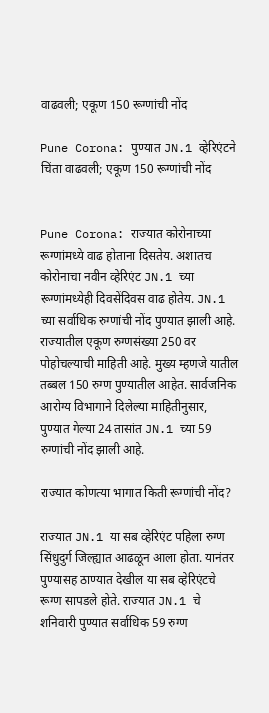वाढवली; एकूण 150 रूग्णांची नोंद

Pune Corona: पुण्यात JN.1 व्हेरिएंटने चिंता वाढवली; एकूण 150 रूग्णांची नोंद


Pune Corona: राज्यात कोरोनाच्या रूग्णांमध्ये वाढ होताना दिसतेय. अशातच कोरोनाचा नवीन व्हेरिएंट JN.1 च्या रूग्णांमध्येही दिवसेंदिवस वाढ होतेय. JN.1 च्या सर्वाधिक रुग्णांची नोंद पुण्यात झाली आहे. राज्यातील एकूण रुग्णसंख्या 250 वर पोहोचल्याची माहिती आहे. मुख्य म्हणजे यातील तब्बल 150 रुग्ण पुण्यातील आहेत. सार्वजनिक आरोग्य विभागाने दिलेल्या माहितीनुसार, पुण्यात गेल्या 24 तासांत JN.1 च्या 59 रुग्णांची नोंद झाली आहे.

राज्यात कोणत्या भागात किती रूग्णांची नोंद?

राज्यात JN.1 या सब व्हेरिएंट पहिला रुग्ण सिंधुदुर्ग जिल्ह्यात आढळून आला होता. यानंतर पुण्यासह ठाण्यात देखील या सब व्हेरिएंटचे रूग्ण सापडले होते. राज्यात JN.1 चे शनिवारी पुण्यात सर्वाधिक 59 रुग्ण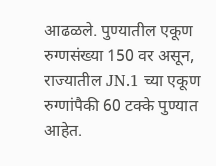आढळले. पुण्यातील एकूण रुग्णसंख्या 150 वर असून, राज्यातील JN.1 च्या एकूण रुग्णांपैकी 60 टक्के पुण्यात आहेत.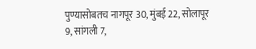पुण्यासोबतच नागपूर 30, मुंबई 22, सोलापूर 9, सांगली 7,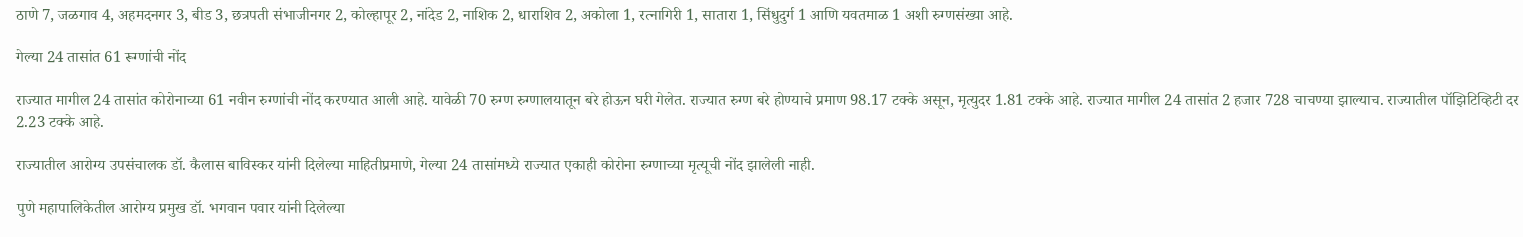ठाणे 7, जळगाव 4, अहमदनगर 3, बीड 3, छत्रपती संभाजीनगर 2, कोल्हापूर 2, नांदेड 2, नाशिक 2, धाराशिव 2, अकोला 1, रत्नागिरी 1, सातारा 1, सिंधुदुर्ग 1 आणि यवतमाळ 1 अशी रुग्णसंख्या आहे.

गेल्या 24 तासांत 61 रूग्णांची नोंद

राज्यात मागील 24 तासांत कोरोनाच्या 61 नवीन रुग्णांची नोंद करण्यात आली आहे. यावेळी 70 रुग्ण रुग्णालयातून बरे होऊन घरी गेलेत. राज्यात रुग्ण बरे होण्याचे प्रमाण 98.17 टक्के असून, मृत्युदर 1.81 टक्के आहे. राज्यात मागील 24 तासांत 2 हजार 728 चाचण्या झाल्याच. राज्यातील पॉझिटिव्हिटी दर 2.23 टक्के आहे.

राज्यातील आरोग्य उपसंचालक डॉ. कैलास बाविस्कर यांनी दिलेल्या माहितीप्रमाणे, गेल्या 24 तासांमध्ये राज्यात एकाही कोरोना रुग्णाच्या मृत्यूची नोंद झालेली नाही.

पुणे महापालिकेतील आरोग्य प्रमुख डॉ. भगवान पवार यांनी दिलेल्या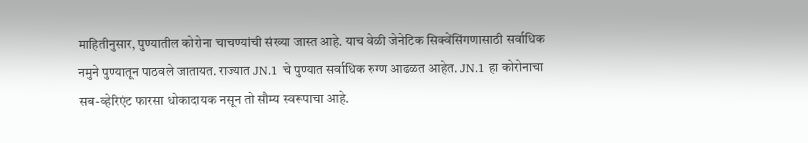माहितीनुसार, पुण्यातील कोरोना चाचण्यांची संख्या जास्त आहे. याच वेळी जेनेटिक सिक्वेंसिंगणासाठी सर्वाधिक नमुने पुण्यातून पाठवले जातायत. राज्यात JN.1 चे पुण्यात सर्वाधिक रुग्ण आढळत आहेत. JN.1 हा कोरोनाचा सब-व्हेरिएंट फारसा धोकादायक नसून तो सौम्य स्वरूपाचा आहे.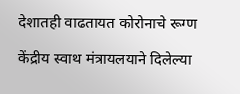देशातही वाढतायत कोरोनाचे रूग्ण

केंद्रीय स्वाथ मंत्रायलयाने दिलेल्या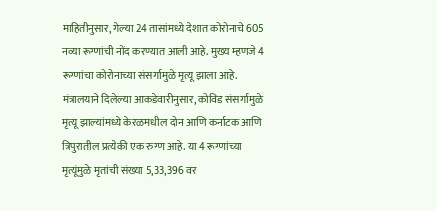माहितीनुसार, गेल्या 24 तासांमध्ये देशात कोरोनाचे 605 नव्या रूग्णांची नोंद करण्यात आली आहे. मुख्य म्हणजे 4 रूग्णांचा कोरोनाच्या संसर्गामुळे मृत्यू झाला आहे. मंत्रालयाने दिलेल्या आकडेवारीनुसार, कोविड संसर्गामुळे मृत्यू झाल्यांमध्ये केरळमधील दोन आणि कर्नाटक आणि त्रिपुरातील प्रत्येकी एक रुग्ण आहे. या 4 रूग्णांच्या मृत्यूंमुळे मृतांची संख्या 5,33,396 वर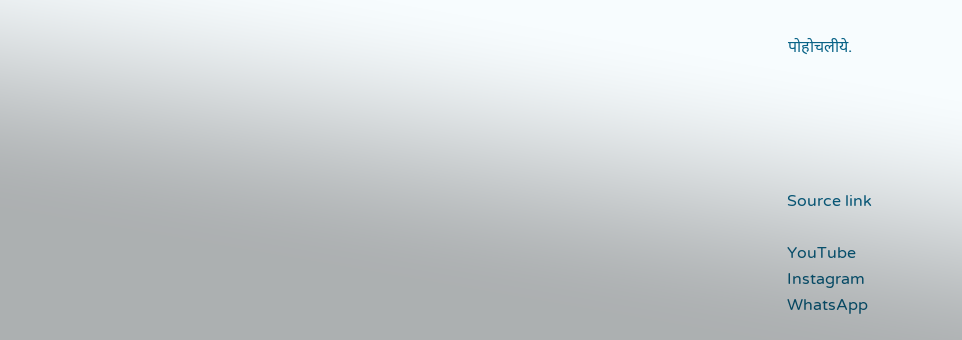पोहोचलीये.





Source link

YouTube
Instagram
WhatsApp